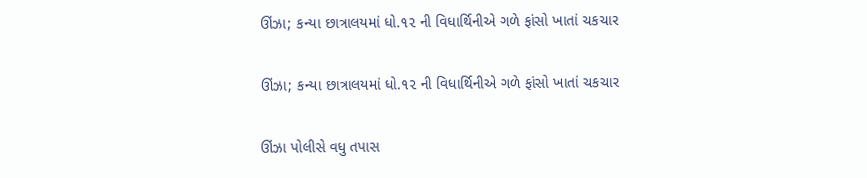ઊંઝા; કન્યા છાત્રાલયમાં ધો.૧૨ ની વિધાર્થિનીએ ગળે ફાંસો ખાતાં ચકચાર

ઊંઝા; કન્યા છાત્રાલયમાં ધો.૧૨ ની વિધાર્થિનીએ ગળે ફાંસો ખાતાં ચકચાર

ઊંઝા પોલીસે વધુ તપાસ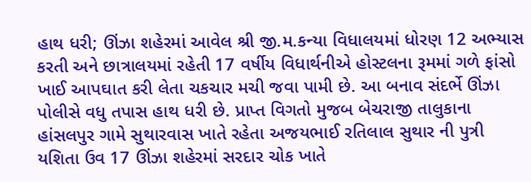હાથ ધરી; ઊંઝા શહેરમાં આવેલ શ્રી જી.મ.કન્યા વિધાલયમાં ધોરણ 12 અભ્યાસ કરતી અને છાત્રાલયમાં રહેતી 17 વર્ષીય વિધાર્થનીએ હોસ્ટલના રૂમમાં ગળે ફાંસો ખાઈ આપઘાત કરી લેતા ચકચાર મચી જવા પામી છે. આ બનાવ સંદર્ભે ઊંઝા પોલીસે વધુ તપાસ હાથ ધરી છે. પ્રાપ્ત વિગતો મુજબ બેચરાજી તાલુકાના હાંસલપુર ગામે સુથારવાસ ખાતે રહેતા અજયભાઈ રતિલાલ સુથાર ની પુત્રી યશિતા ઉવ 17 ઊંઝા શહેરમાં સરદાર ચોક ખાતે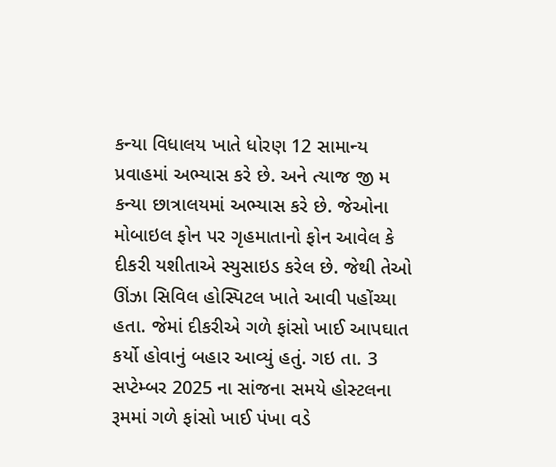કન્યા વિધાલય ખાતે ધોરણ 12 સામાન્ય પ્રવાહમાં અભ્યાસ કરે છે. અને ત્યાજ જી મ કન્યા છાત્રાલયમાં અભ્યાસ કરે છે. જેઓના મોબાઇલ ફોન પર ગૃહમાતાનો ફોન આવેલ કે દીકરી યશીતાએ સ્યુસાઇડ કરેલ છે. જેથી તેઓ ઊંઝા સિવિલ હોસ્પિટલ ખાતે આવી પહોંચ્યા હતા. જેમાં દીકરીએ ગળે ફાંસો ખાઈ આપઘાત કર્યો હોવાનું બહાર આવ્યું હતું. ગઇ તા. 3 સપ્ટેમ્બર 2025 ના સાંજના સમયે હોસ્ટલના રૂમમાં ગળે ફાંસો ખાઈ પંખા વડે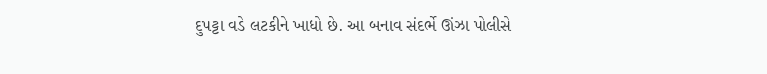દુપટ્ટા વડે લટકીને ખાધો છે. આ બનાવ સંદર્ભે ઊંઝા પોલીસે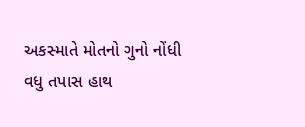અકસ્માતે મોતનો ગુનો નોંધી વધુ તપાસ હાથ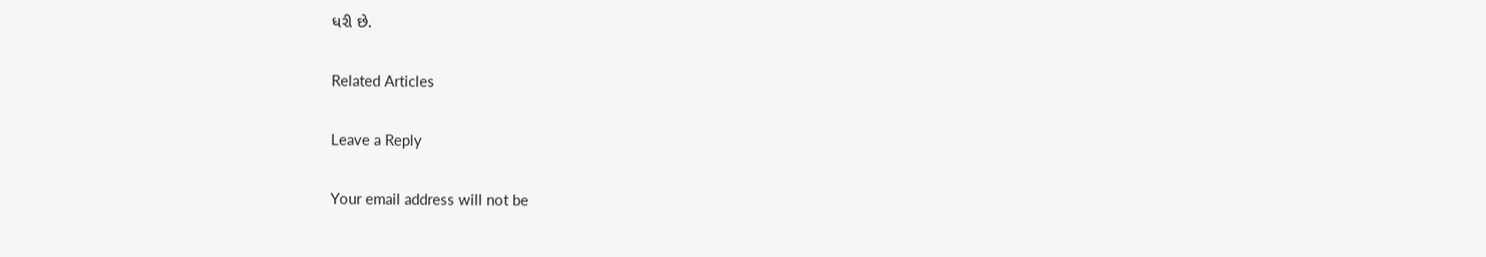ધરી છે.

Related Articles

Leave a Reply

Your email address will not be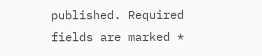published. Required fields are marked *